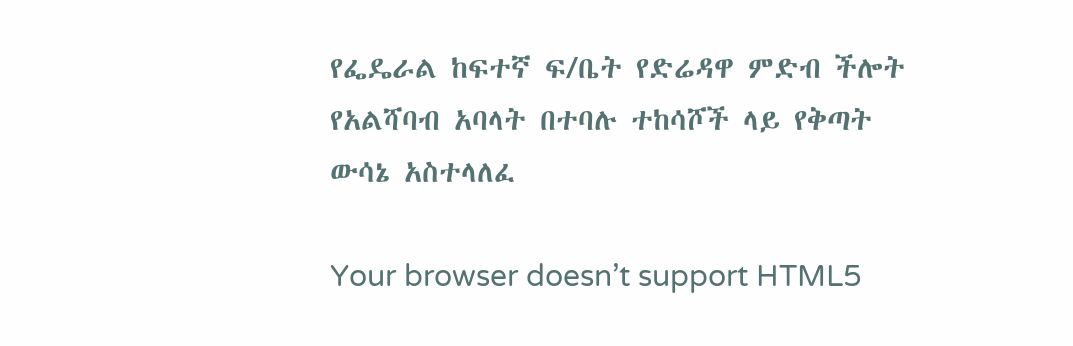የፌዴራል ከፍተኛ ፍ/ቤት የድሬዳዋ ምድብ ችሎት የአልሻባብ አባላት በተባሉ ተከሳሾች ላይ የቅጣት ውሳኔ አስተላለፈ

Your browser doesn’t support HTML5